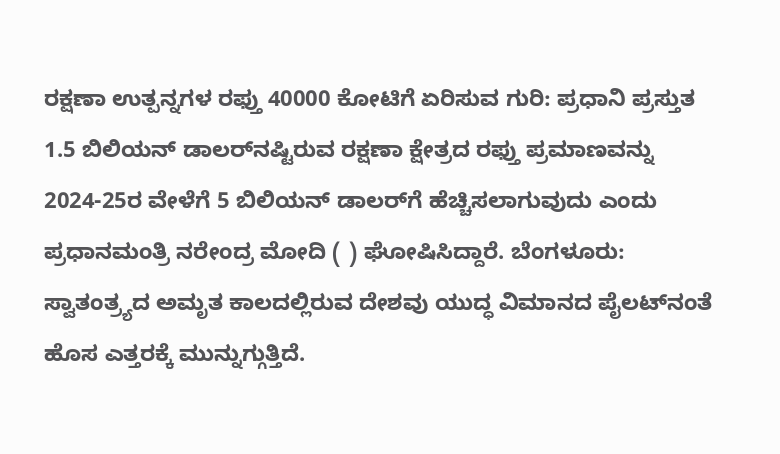ರಕ್ಷಣಾ ಉತ್ಪನ್ನಗಳ ರಫ್ತು 40000 ಕೋಟಿಗೆ ಏರಿಸುವ ಗುರಿ: ಪ್ರಧಾನಿ ಪ್ರಸ್ತುತ 1.5 ಬಿಲಿಯನ್‌ ಡಾಲರ್‌ನಷ್ಟಿರುವ ರಕ್ಷಣಾ ಕ್ಷೇತ್ರದ ರಫ್ತು ಪ್ರಮಾಣವನ್ನು 2024-25ರ ವೇಳೆಗೆ 5 ಬಿಲಿಯನ್‌ ಡಾಲರ್‌ಗೆ ಹೆಚ್ಚಿಸಲಾಗುವುದು ಎಂದು ಪ್ರಧಾನಮಂತ್ರಿ ನರೇಂದ್ರ ಮೋದಿ ( ) ಘೋಷಿಸಿದ್ದಾರೆ. ಬೆಂಗಳೂರು: ಸ್ವಾತಂತ್ರ್ಯದ ಅಮೃತ ಕಾಲದಲ್ಲಿರುವ ದೇಶವು ಯುದ್ಧ ವಿಮಾನದ ಪೈಲಟ್‌ನಂತೆ ಹೊಸ ಎತ್ತರಕ್ಕೆ ಮುನ್ನುಗ್ಗುತ್ತಿದೆ.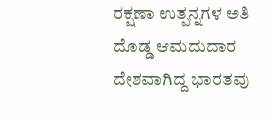ರಕ್ಷಣಾ ಉತ್ಪನ್ನಗಳ ಅತಿ ದೊಡ್ಡ ಆಮದುದಾರ ದೇಶವಾಗಿದ್ದ ಭಾರತವು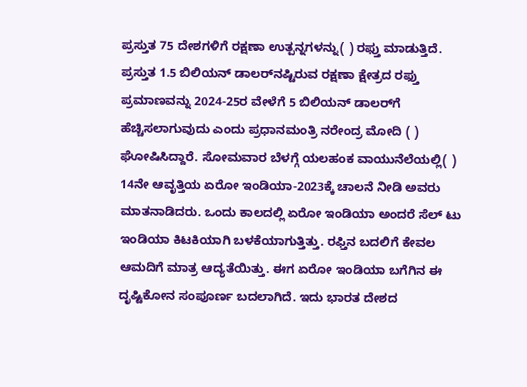ಪ್ರಸ್ತುತ 75 ದೇಶಗಳಿಗೆ ರಕ್ಷಣಾ ಉತ್ಪನ್ನಗಳನ್ನು( ) ರಫ್ತು ಮಾಡುತ್ತಿದೆ. ಪ್ರಸ್ತುತ 1.5 ಬಿಲಿಯನ್‌ ಡಾಲರ್‌ನಷ್ಟಿರುವ ರಕ್ಷಣಾ ಕ್ಷೇತ್ರದ ರಫ್ತು ಪ್ರಮಾಣವನ್ನು 2024-25ರ ವೇಳೆಗೆ 5 ಬಿಲಿಯನ್‌ ಡಾಲರ್‌ಗೆ ಹೆಚ್ಚಿಸಲಾಗುವುದು ಎಂದು ಪ್ರಧಾನಮಂತ್ರಿ ನರೇಂದ್ರ ಮೋದಿ ( ) ಘೋಷಿಸಿದ್ದಾರೆ. ಸೋಮವಾರ ಬೆಳಗ್ಗೆ ಯಲಹಂಕ ವಾಯುನೆಲೆಯಲ್ಲಿ( ) 14ನೇ ಆವೃತ್ತಿಯ ಏರೋ ಇಂಡಿಯಾ-2023ಕ್ಕೆ ಚಾಲನೆ ನೀಡಿ ಅವರು ಮಾತನಾಡಿದರು. ಒಂದು ಕಾಲದಲ್ಲಿ ಏರೋ ಇಂಡಿಯಾ ಅಂದರೆ ಸೆಲ್‌ ಟು ಇಂಡಿಯಾ ಕಿಟಕಿಯಾಗಿ ಬಳಕೆಯಾಗುತ್ತಿತ್ತು. ರಫ್ತಿನ ಬದಲಿಗೆ ಕೇವಲ ಆಮದಿಗೆ ಮಾತ್ರ ಆದ್ಯತೆಯಿತ್ತು. ಈಗ ಏರೋ ಇಂಡಿಯಾ ಬಗೆಗಿನ ಈ ದೃಷ್ಟಿಕೋನ ಸಂಪೂರ್ಣ ಬದಲಾಗಿದೆ. ಇದು ಭಾರತ ದೇಶದ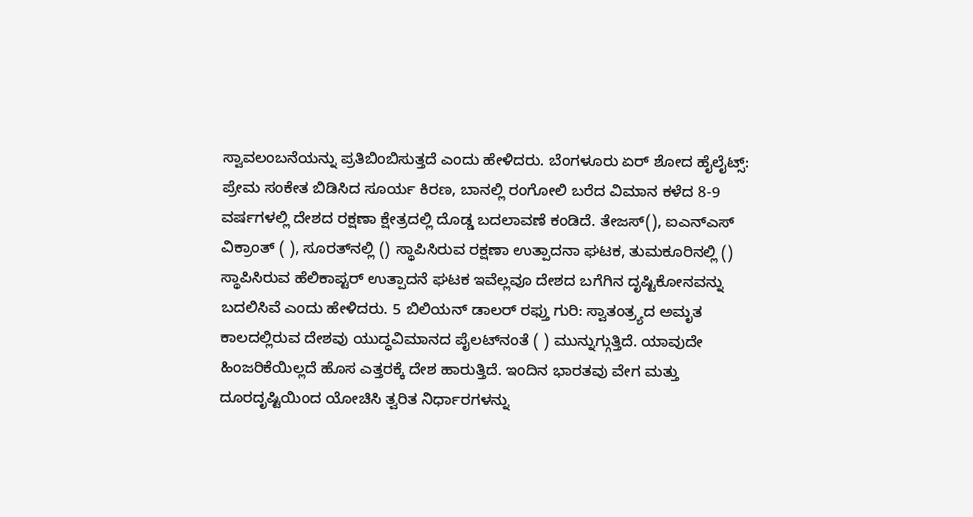ಸ್ವಾವಲಂಬನೆಯನ್ನು ಪ್ರತಿಬಿಂಬಿಸುತ್ತದೆ ಎಂದು ಹೇಳಿದರು. ಬೆಂಗಳೂರು ಏರ್ ಶೋದ ಹೈಲೈಟ್ಸ್: ಪ್ರೇಮ ಸಂಕೇತ ಬಿಡಿಸಿದ ಸೂರ್ಯ ಕಿರಣ, ಬಾನಲ್ಲಿ ರಂಗೋಲಿ ಬರೆದ ವಿಮಾನ ಕಳೆದ 8-9 ವರ್ಷಗಳಲ್ಲಿ ದೇಶದ ರಕ್ಷಣಾ ಕ್ಷೇತ್ರದಲ್ಲಿ ದೊಡ್ಡ ಬದಲಾವಣೆ ಕಂಡಿದೆ. ತೇಜಸ್‌(), ಐಎನ್‌ಎಸ್‌ ವಿಕ್ರಾಂತ್‌ ( ), ಸೂರತ್‌ನಲ್ಲಿ () ಸ್ಥಾಪಿಸಿರುವ ರಕ್ಷಣಾ ಉತ್ಪಾದನಾ ಘಟಕ, ತುಮಕೂರಿನಲ್ಲಿ () ಸ್ಥಾಪಿಸಿರುವ ಹೆಲಿಕಾಪ್ಟರ್‌ ಉತ್ಪಾದನೆ ಘಟಕ ಇವೆಲ್ಲವೂ ದೇಶದ ಬಗೆಗಿನ ದೃಷ್ಟಿಕೋನವನ್ನು ಬದಲಿಸಿವೆ ಎಂದು ಹೇಳಿದರು. 5 ಬಿಲಿಯನ್‌ ಡಾಲರ್‌ ರಫ್ತು ಗುರಿ: ಸ್ವಾತಂತ್ರ್ಯದ ಅಮೃತ ಕಾಲದಲ್ಲಿರುವ ದೇಶವು ಯುದ್ಧವಿಮಾನದ ಪೈಲಟ್‌ನಂತೆ ( ) ಮುನ್ನುಗ್ಗುತ್ತಿದೆ. ಯಾವುದೇ ಹಿಂಜರಿಕೆಯಿಲ್ಲದೆ ಹೊಸ ಎತ್ತರಕ್ಕೆ ದೇಶ ಹಾರುತ್ತಿದೆ. ಇಂದಿನ ಭಾರತವು ವೇಗ ಮತ್ತು ದೂರದೃಷ್ಟಿಯಿಂದ ಯೋಚಿಸಿ ತ್ವರಿತ ನಿರ್ಧಾರಗಳನ್ನು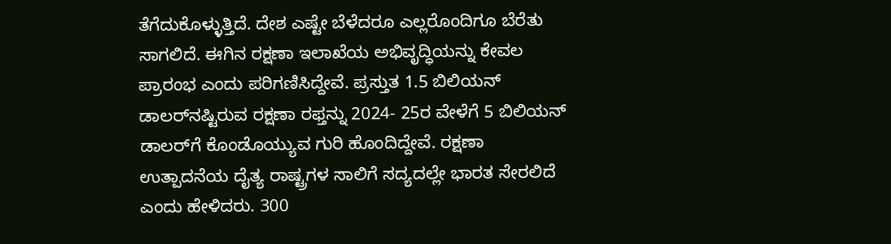ತೆಗೆದುಕೊಳ್ಳುತ್ತಿದೆ. ದೇಶ ಎಷ್ಟೇ ಬೆಳೆದರೂ ಎಲ್ಲರೊಂದಿಗೂ ಬೆರೆತು ಸಾಗಲಿದೆ. ಈಗಿನ ರಕ್ಷಣಾ ಇಲಾಖೆಯ ಅಭಿವೃದ್ಧಿಯನ್ನು ಕೇವಲ ಪ್ರಾರಂಭ ಎಂದು ಪರಿಗಣಿಸಿದ್ದೇವೆ. ಪ್ರಸ್ತುತ 1.5 ಬಿಲಿಯನ್‌ ಡಾಲರ್‌ನಷ್ಟಿರುವ ರಕ್ಷಣಾ ರಫ್ತನ್ನು 2024- 25ರ ವೇಳೆಗೆ 5 ಬಿಲಿಯನ್‌ ಡಾಲರ್‌ಗೆ ಕೊಂಡೊಯ್ಯುವ ಗುರಿ ಹೊಂದಿದ್ದೇವೆ. ರಕ್ಷಣಾ ಉತ್ಪಾದನೆಯ ದೈತ್ಯ ರಾಷ್ಟ್ರಗಳ ಸಾಲಿಗೆ ಸದ್ಯದಲ್ಲೇ ಭಾರತ ಸೇರಲಿದೆ ಎಂದು ಹೇಳಿದರು. 300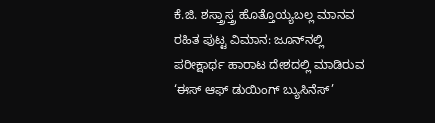ಕೆ.ಜಿ. ಶಸ್ತ್ರಾಸ್ತ್ರ ಹೊತ್ತೊಯ್ಯಬಲ್ಲ ಮಾನವ ರಹಿತ ಪುಟ್ಟ ವಿಮಾನ: ಜೂನ್‌ನಲ್ಲಿ ಪರೀಕ್ಷಾರ್ಥ ಹಾರಾಟ ದೇಶದಲ್ಲಿ ಮಾಡಿರುವ ‘ಈಸ್‌ ಆಫ್‌ ಡುಯಿಂಗ್‌ ಬ್ಯುಸಿನೆಸ್‌’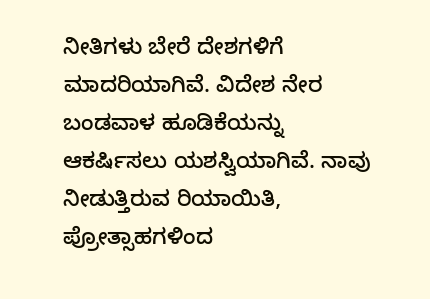ನೀತಿಗಳು ಬೇರೆ ದೇಶಗಳಿಗೆ ಮಾದರಿಯಾಗಿವೆ. ವಿದೇಶ ನೇರ ಬಂಡವಾಳ ಹೂಡಿಕೆಯನ್ನು ಆಕರ್ಷಿಸಲು ಯಶಸ್ವಿಯಾಗಿವೆ. ನಾವು ನೀಡುತ್ತಿರುವ ರಿಯಾಯಿತಿ, ಪ್ರೋತ್ಸಾಹಗಳಿಂದ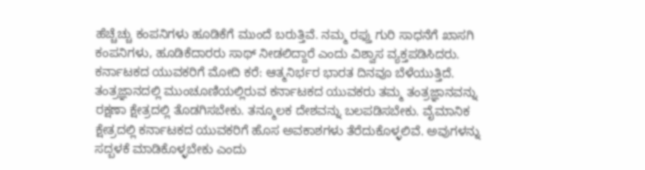ಹೆಚ್ಚೆಚ್ಚು ಕಂಪನಿಗಳು ಹೂಡಿಕೆಗೆ ಮುಂದೆ ಬರುತ್ತಿವೆ. ನಮ್ಮ ರಫ್ತು ಗುರಿ ಸಾಧನೆಗೆ ಖಾಸಗಿ ಕಂಪನಿಗಳು, ಹೂಡಿಕೆದಾರರು ಸಾಥ್‌ ನೀಡಲಿದ್ದಾರೆ ಎಂದು ವಿಶ್ವಾಸ ವ್ಯಕ್ತಪಡಿಸಿದರು. ಕರ್ನಾಟಕದ ಯುವಕರಿಗೆ ಮೋದಿ ಕರೆ: ಆತ್ಮನಿರ್ಭರ ಭಾರತ ದಿನವೂ ಬೆಳೆಯುತ್ತಿದೆ. ತಂತ್ರಜ್ಞಾನದಲ್ಲಿ ಮುಂಚೂಣಿಯಲ್ಲಿರುವ ಕರ್ನಾಟಕದ ಯುವಕರು ತಮ್ಮ ತಂತ್ರಜ್ಞಾನವನ್ನು ರಕ್ಷಣಾ ಕ್ಷೇತ್ರದಲ್ಲಿ ತೊಡಗಿಸಬೇಕು. ತನ್ಮೂಲಕ ದೇಶವನ್ನು ಬಲಪಡಿಸಬೇಕು. ವೈಮಾನಿಕ ಕ್ಷೇತ್ರದಲ್ಲಿ ಕರ್ನಾಟಕದ ಯುವಕರಿಗೆ ಹೊಸ ಅವಕಾಶಗಳು ತೆರೆದುಕೊಳ್ಳಲಿವೆ. ಅವುಗಳನ್ನು ಸದ್ಬಳಕೆ ಮಾಡಿಕೊಳ್ಳಬೇಕು ಎಂದು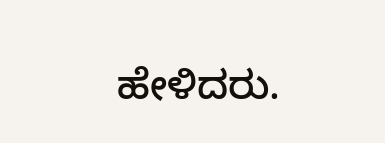ಹೇಳಿದರು.